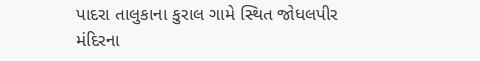પાદરા તાલુકાના કુરાલ ગામે સ્થિત જોધલપીર મંદિરના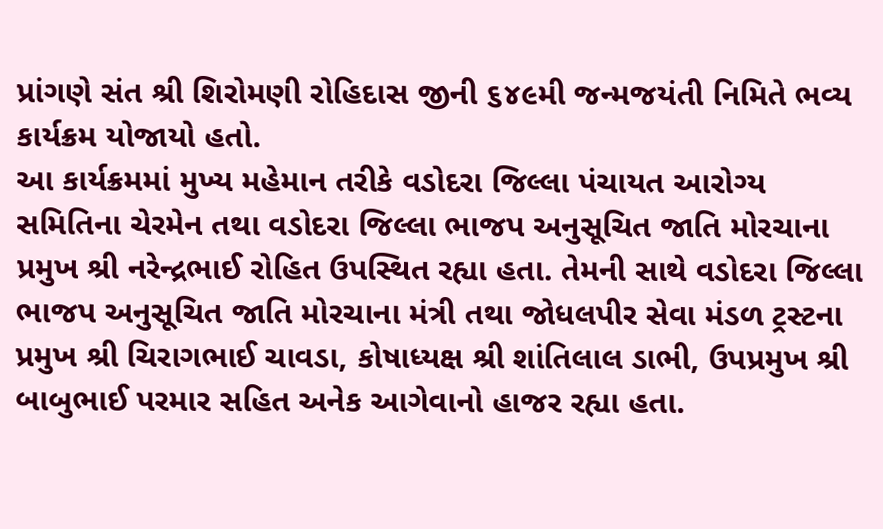પ્રાંગણે સંત શ્રી શિરોમણી રોહિદાસ જીની ૬૪૯મી જન્મજયંતી નિમિતે ભવ્ય કાર્યક્રમ યોજાયો હતો.
આ કાર્યક્રમમાં મુખ્ય મહેમાન તરીકે વડોદરા જિલ્લા પંચાયત આરોગ્ય સમિતિના ચેરમેન તથા વડોદરા જિલ્લા ભાજપ અનુસૂચિત જાતિ મોરચાના પ્રમુખ શ્રી નરેન્દ્રભાઈ રોહિત ઉપસ્થિત રહ્યા હતા. તેમની સાથે વડોદરા જિલ્લા ભાજપ અનુસૂચિત જાતિ મોરચાના મંત્રી તથા જોધલપીર સેવા મંડળ ટ્રસ્ટના પ્રમુખ શ્રી ચિરાગભાઈ ચાવડા, કોષાધ્યક્ષ શ્રી શાંતિલાલ ડાભી, ઉપપ્રમુખ શ્રી બાબુભાઈ પરમાર સહિત અનેક આગેવાનો હાજર રહ્યા હતા.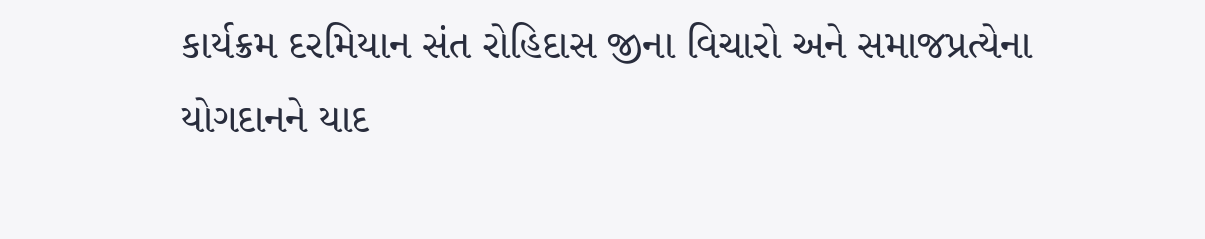કાર્યક્રમ દરમિયાન સંત રોહિદાસ જીના વિચારો અને સમાજપ્રત્યેના યોગદાનને યાદ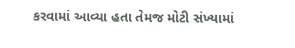કરવામાં આવ્યા હતા તેમજ મોટી સંખ્યામાં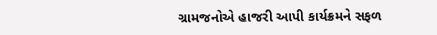ગ્રામજનોએ હાજરી આપી કાર્યક્રમને સફળ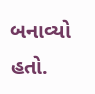બનાવ્યો હતો.